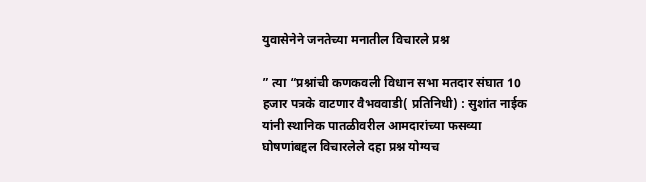युवासेनेने जनतेच्या मनातील विचारले प्रश्न

” त्या “प्रश्नांची कणकवली विधान सभा मतदार संघात 10 हजार पत्रके वाटणार वैभववाडी( प्रतिनिधी) : सुशांत नाईक यांनी स्थानिक पातळीवरील आमदारांच्या फसव्या घोषणांबद्दल विचारलेले दहा प्रश्न योग्यच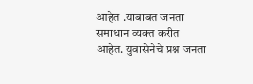आहेत .याबाबत जनता समाधान व्यक्त करीत आहेत. युवासेनेचे प्रश्न जनता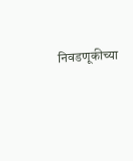निवडणूकीच्या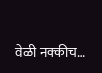वेळी नक्कीच…